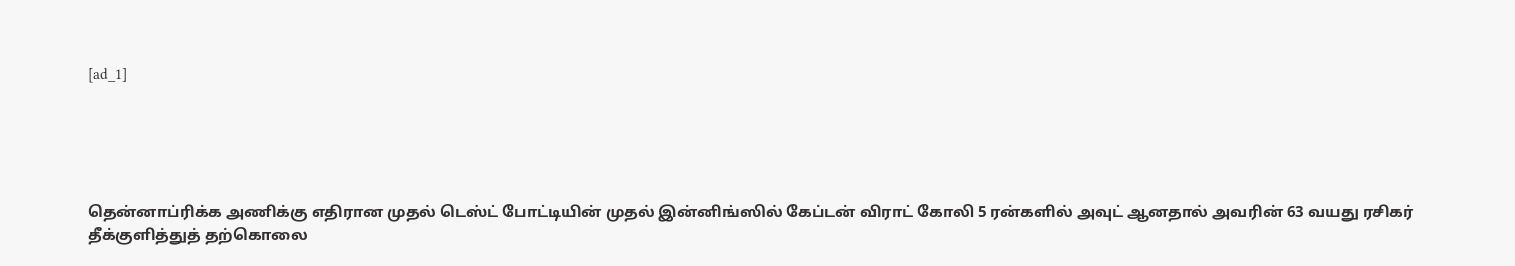[ad_1]





தென்னாப்ரிக்க அணிக்கு எதிரான முதல் டெஸ்ட் போட்டியின் முதல் இன்னிங்ஸில் கேப்டன் விராட் கோலி 5 ரன்களில் அவுட் ஆனதால் அவரின் 63 வயது ரசிகர் தீக்குளித்துத் தற்கொலை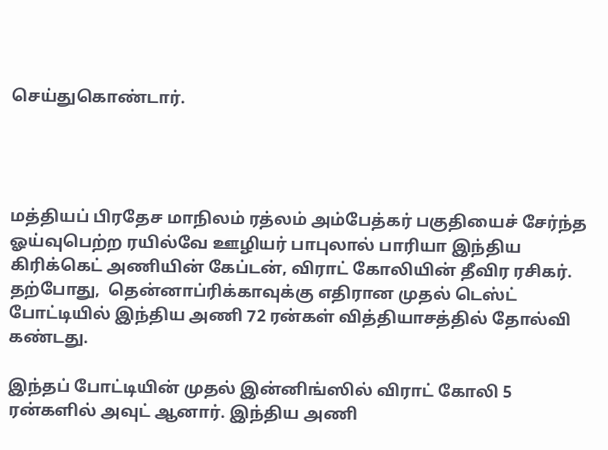செய்துகொண்டார்.




மத்தியப் பிரதேச மாநிலம் ரத்லம் அம்பேத்கர் பகுதியைச் சேர்ந்த ஓய்வுபெற்ற ரயில்வே ஊழியர் பாபுலால் பாரியா இந்திய கிரிக்கெட் அணியின் கேப்டன், விராட் கோலியின் தீவிர ரசிகர். தற்போது,  தென்னாப்ரிக்காவுக்கு எதிரான முதல் டெஸ்ட் போட்டியில் இந்திய அணி 72 ரன்கள் வித்தியாசத்தில் தோல்வி கண்டது.

இந்தப் போட்டியின் முதல் இன்னிங்ஸில் விராட் கோலி 5 ரன்களில் அவுட் ஆனார். இந்திய அணி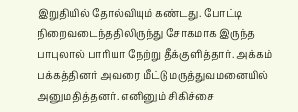இறுதியில் தோல்வியும் கண்டது. போட்டி நிறைவடைந்ததிலிருந்து சோகமாக இருந்த பாபுலால் பாரியா நேற்று தீக்குளித்தார். அக்கம் பக்கத்தினர் அவரை மீட்டு மருத்துவமனையில் அனுமதித்தனர். எனினும் சிகிச்சை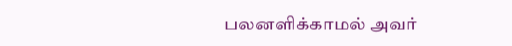பலனளிக்காமல் அவர்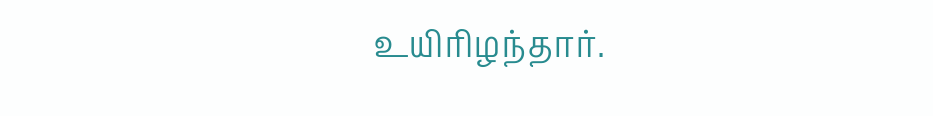உயிரிழந்தார்.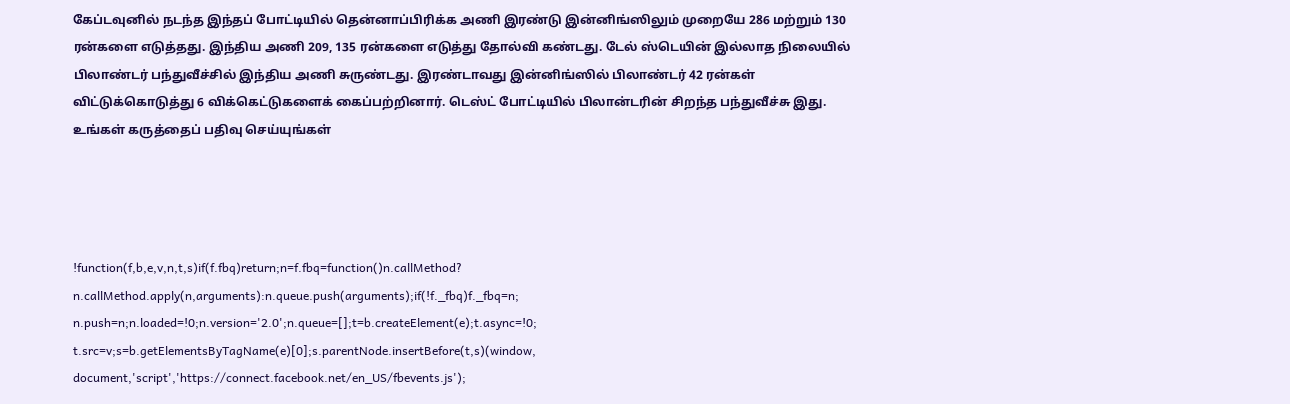கேப்டவுனில் நடந்த இந்தப் போட்டியில் தென்னாப்பிரிக்க அணி இரண்டு இன்னிங்ஸிலும் முறையே 286 மற்றும் 130 ரன்களை எடுத்தது. இந்திய அணி 209, 135 ரன்களை எடுத்து தோல்வி கண்டது. டேல் ஸ்டெயின் இல்லாத நிலையில் பிலாண்டர் பந்துவீச்சில் இந்திய அணி சுருண்டது. இரண்டாவது இன்னிங்ஸில் பிலாண்டர் 42 ரன்கள் விட்டுக்கொடுத்து 6 விக்கெட்டுகளைக் கைப்பற்றினார். டெஸ்ட் போட்டியில் பிலான்டரின் சிறந்த பந்துவீச்சு இது.  உங்கள் கருத்தைப் பதிவு செய்யுங்கள்




!function(f,b,e,v,n,t,s)if(f.fbq)return;n=f.fbq=function()n.callMethod?
n.callMethod.apply(n,arguments):n.queue.push(arguments);if(!f._fbq)f._fbq=n;
n.push=n;n.loaded=!0;n.version='2.0';n.queue=[];t=b.createElement(e);t.async=!0;
t.src=v;s=b.getElementsByTagName(e)[0];s.parentNode.insertBefore(t,s)(window,
document,'script','https://connect.facebook.net/en_US/fbevents.js');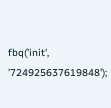fbq('init', '724925637619848');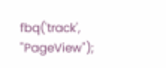fbq('track', "PageView");